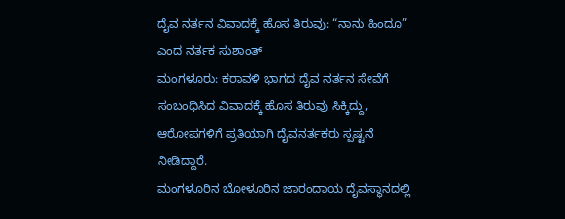ದೈವ ನರ್ತನ ವಿವಾದಕ್ಕೆ ಹೊಸ ತಿರುವು: “ನಾನು ಹಿಂದೂ” ಎಂದ ನರ್ತಕ ಸುಶಾಂತ್
ಮಂಗಳೂರು: ಕರಾವಳಿ ಭಾಗದ ದೈವ ನರ್ತನ ಸೇವೆಗೆ ಸಂಬಂಧಿಸಿದ ವಿವಾದಕ್ಕೆ ಹೊಸ ತಿರುವು ಸಿಕ್ಕಿದ್ದು, ಆರೋಪಗಳಿಗೆ ಪ್ರತಿಯಾಗಿ ದೈವನರ್ತಕರು ಸ್ಪಷ್ಟನೆ ನೀಡಿದ್ದಾರೆ.
ಮಂಗಳೂರಿನ ಬೋಳೂರಿನ ಜಾರಂದಾಯ ದೈವಸ್ಥಾನದಲ್ಲಿ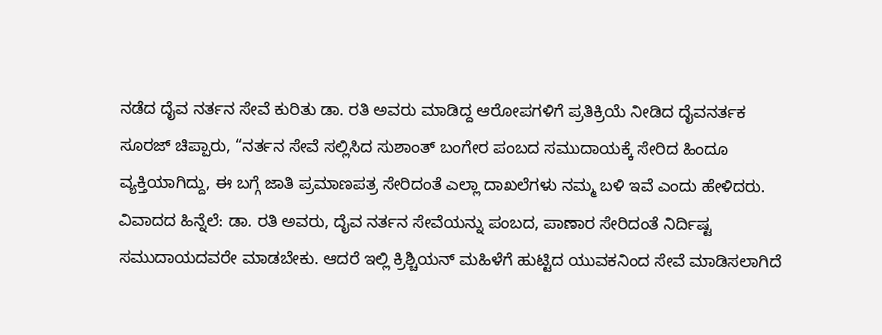ನಡೆದ ದೈವ ನರ್ತನ ಸೇವೆ ಕುರಿತು ಡಾ. ರತಿ ಅವರು ಮಾಡಿದ್ದ ಆರೋಪಗಳಿಗೆ ಪ್ರತಿಕ್ರಿಯೆ ನೀಡಿದ ದೈವನರ್ತಕ ಸೂರಜ್ ಚಿಪ್ಪಾರು, “ನರ್ತನ ಸೇವೆ ಸಲ್ಲಿಸಿದ ಸುಶಾಂತ್ ಬಂಗೇರ ಪಂಬದ ಸಮುದಾಯಕ್ಕೆ ಸೇರಿದ ಹಿಂದೂ ವ್ಯಕ್ತಿಯಾಗಿದ್ದು, ಈ ಬಗ್ಗೆ ಜಾತಿ ಪ್ರಮಾಣಪತ್ರ ಸೇರಿದಂತೆ ಎಲ್ಲಾ ದಾಖಲೆಗಳು ನಮ್ಮ ಬಳಿ ಇವೆ ಎಂದು ಹೇಳಿದರು.
ವಿವಾದದ ಹಿನ್ನೆಲೆ: ಡಾ. ರತಿ ಅವರು, ದೈವ ನರ್ತನ ಸೇವೆಯನ್ನು ಪಂಬದ, ಪಾಣಾರ ಸೇರಿದಂತೆ ನಿರ್ದಿಷ್ಟ ಸಮುದಾಯದವರೇ ಮಾಡಬೇಕು. ಆದರೆ ಇಲ್ಲಿ ಕ್ರಿಶ್ಚಿಯನ್ ಮಹಿಳೆಗೆ ಹುಟ್ಟಿದ ಯುವಕನಿಂದ ಸೇವೆ ಮಾಡಿಸಲಾಗಿದೆ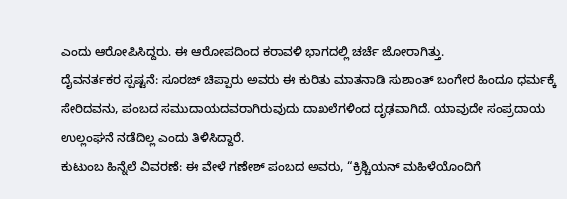ಎಂದು ಆರೋಪಿಸಿದ್ದರು. ಈ ಆರೋಪದಿಂದ ಕರಾವಳಿ ಭಾಗದಲ್ಲಿ ಚರ್ಚೆ ಜೋರಾಗಿತ್ತು.
ದೈವನರ್ತಕರ ಸ್ಪಷ್ಟನೆ: ಸೂರಜ್ ಚಿಪ್ಪಾರು ಅವರು ಈ ಕುರಿತು ಮಾತನಾಡಿ ಸುಶಾಂತ್ ಬಂಗೇರ ಹಿಂದೂ ಧರ್ಮಕ್ಕೆ ಸೇರಿದವನು, ಪಂಬದ ಸಮುದಾಯದವರಾಗಿರುವುದು ದಾಖಲೆಗಳಿಂದ ದೃಢವಾಗಿದೆ. ಯಾವುದೇ ಸಂಪ್ರದಾಯ ಉಲ್ಲಂಘನೆ ನಡೆದಿಲ್ಲ ಎಂದು ತಿಳಿಸಿದ್ದಾರೆ.
ಕುಟುಂಬ ಹಿನ್ನೆಲೆ ವಿವರಣೆ: ಈ ವೇಳೆ ಗಣೇಶ್ ಪಂಬದ ಅವರು, “ಕ್ರಿಶ್ಚಿಯನ್ ಮಹಿಳೆಯೊಂದಿಗೆ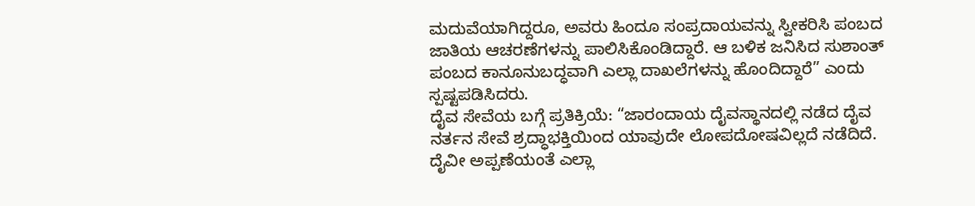ಮದುವೆಯಾಗಿದ್ದರೂ, ಅವರು ಹಿಂದೂ ಸಂಪ್ರದಾಯವನ್ನು ಸ್ವೀಕರಿಸಿ ಪಂಬದ ಜಾತಿಯ ಆಚರಣೆಗಳನ್ನು ಪಾಲಿಸಿಕೊಂಡಿದ್ದಾರೆ. ಆ ಬಳಿಕ ಜನಿಸಿದ ಸುಶಾಂತ್ ಪಂಬದ ಕಾನೂನುಬದ್ಧವಾಗಿ ಎಲ್ಲಾ ದಾಖಲೆಗಳನ್ನು ಹೊಂದಿದ್ದಾರೆ” ಎಂದು ಸ್ಪಷ್ಟಪಡಿಸಿದರು.
ದೈವ ಸೇವೆಯ ಬಗ್ಗೆ ಪ್ರತಿಕ್ರಿಯೆ: “ಜಾರಂದಾಯ ದೈವಸ್ಥಾನದಲ್ಲಿ ನಡೆದ ದೈವ ನರ್ತನ ಸೇವೆ ಶ್ರದ್ಧಾಭಕ್ತಿಯಿಂದ ಯಾವುದೇ ಲೋಪದೋಷವಿಲ್ಲದೆ ನಡೆದಿದೆ. ದೈವೀ ಅಪ್ಪಣೆಯಂತೆ ಎಲ್ಲಾ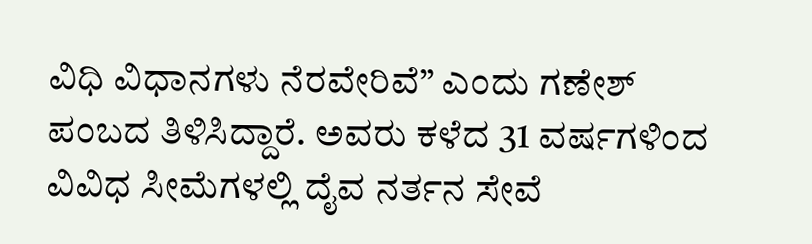ವಿಧಿ ವಿಧಾನಗಳು ನೆರವೇರಿವೆ” ಎಂದು ಗಣೇಶ್ ಪಂಬದ ತಿಳಿಸಿದ್ದಾರೆ. ಅವರು ಕಳೆದ 31 ವರ್ಷಗಳಿಂದ ವಿವಿಧ ಸೀಮೆಗಳಲ್ಲಿ ದೈವ ನರ್ತನ ಸೇವೆ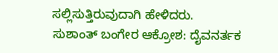ಸಲ್ಲಿಸುತ್ತಿರುವುದಾಗಿ ಹೇಳಿದರು.
ಸುಶಾಂತ್ ಬಂಗೇರ ಆಕ್ರೋಶ: ದೈವನರ್ತಕ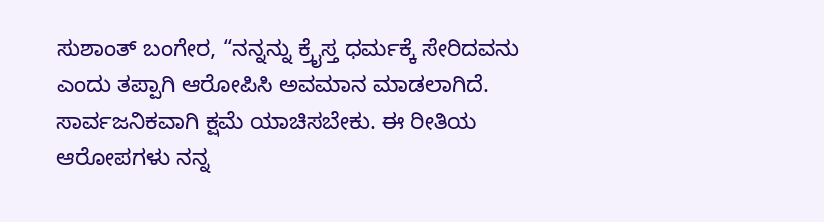ಸುಶಾಂತ್ ಬಂಗೇರ, “ನನ್ನನ್ನು ಕ್ರೈಸ್ತ ಧರ್ಮಕ್ಕೆ ಸೇರಿದವನು ಎಂದು ತಪ್ಪಾಗಿ ಆರೋಪಿಸಿ ಅವಮಾನ ಮಾಡಲಾಗಿದೆ. ಸಾರ್ವಜನಿಕವಾಗಿ ಕ್ಷಮೆ ಯಾಚಿಸಬೇಕು. ಈ ರೀತಿಯ ಆರೋಪಗಳು ನನ್ನ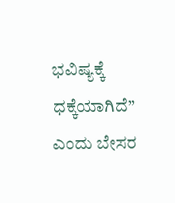ಭವಿಷ್ಯಕ್ಕೆ ಧಕ್ಕೆಯಾಗಿದೆ” ಎಂದು ಬೇಸರ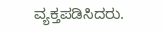ವ್ಯಕ್ತಪಡಿಸಿದರು.